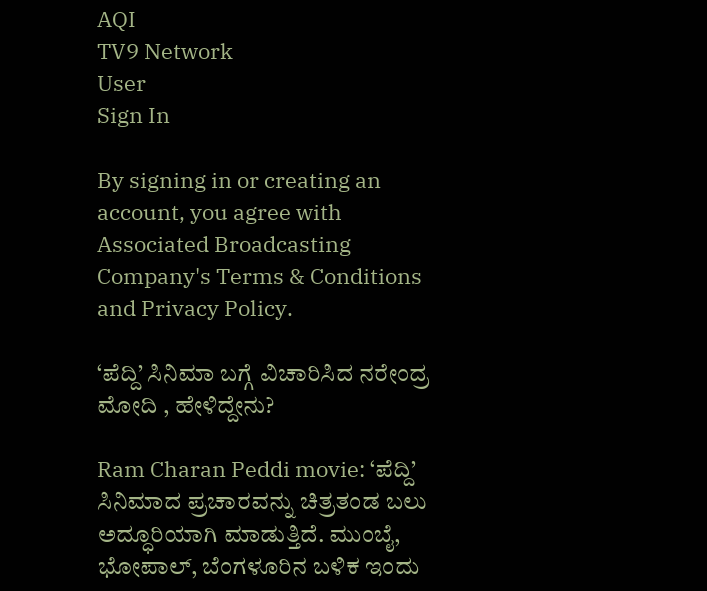AQI
TV9 Network
User
Sign In

By signing in or creating an account, you agree with Associated Broadcasting Company's Terms & Conditions and Privacy Policy.

‘ಪೆದ್ದಿ’ ಸಿನಿಮಾ ಬಗ್ಗೆ ವಿಚಾರಿಸಿದ ನರೇಂದ್ರ ಮೋದಿ , ಹೇಳಿದ್ದೇನು?

Ram Charan Peddi movie: ‘ಪೆದ್ದಿ’ ಸಿನಿಮಾದ ಪ್ರಚಾರವನ್ನು ಚಿತ್ರತಂಡ ಬಲು ಅದ್ಧೂರಿಯಾಗಿ ಮಾಡುತ್ತಿದೆ. ಮುಂಬೈ, ಭೋಪಾಲ್, ಬೆಂಗಳೂರಿನ ಬಳಿಕ ಇಂದು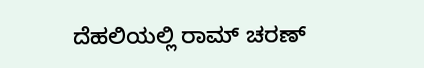ದೆಹಲಿಯಲ್ಲಿ ರಾಮ್ ಚರಣ್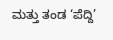ಮತ್ತು ತಂಡ ‘ಪೆದ್ದಿ’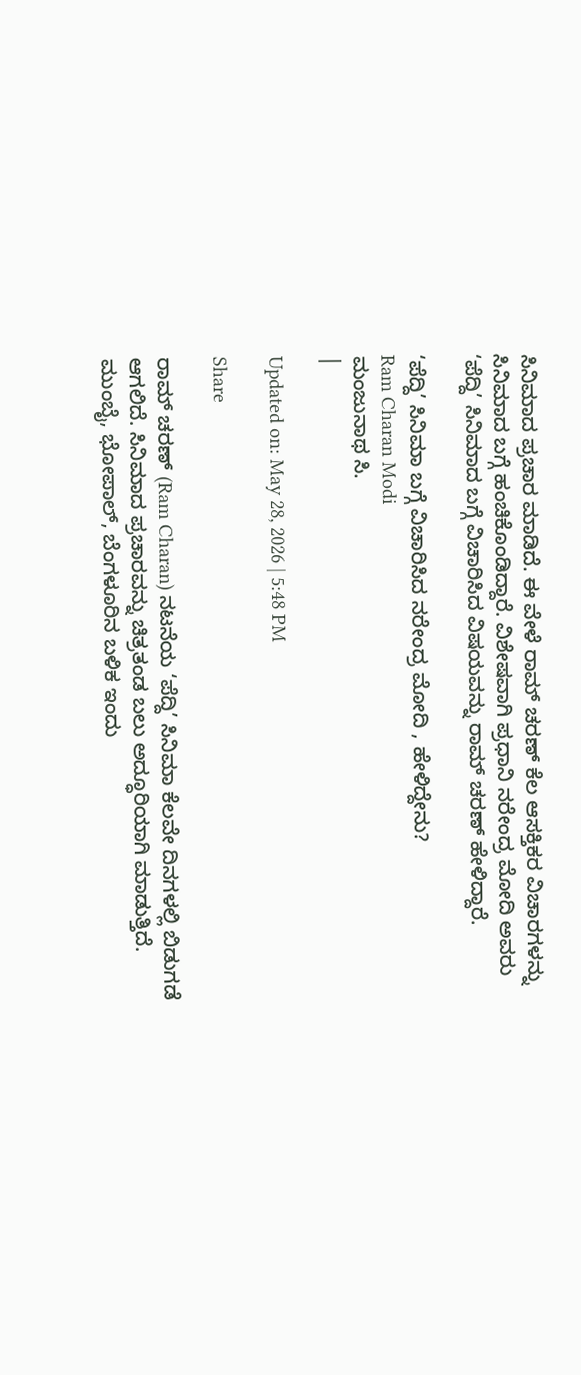ಸಿನಿಮಾದ ಪ್ರಚಾರ ಮಾಡಿದೆ. ಈ ವೇಳೆ ರಾಮ್ ಚರಣ್ ಕೆಲ ಆಸಕ್ತಿಕರ ವಿಚಾರಗಳನ್ನು ಸಿನಿಮಾದ ಬಗ್ಗೆ ಹಂಚಿಕೊಂಡಿದ್ದಾರೆ. ವಿಶೇಷವಾಗಿ ಪ್ರಧಾನಿ ನರೇಂದ್ರ ಮೋದಿ ಅವರು ‘ಪೆದ್ದಿ’ ಸಿನಿಮಾದ ಬಗ್ಗೆ ವಿಚಾರಿಸಿದ ವಿಷಯವನ್ನು ರಾಮ್ ಚರಣ್ ಹೇಳಿದ್ದಾರೆ.

‘ಪೆದ್ದಿ’ ಸಿನಿಮಾ ಬಗ್ಗೆ ವಿಚಾರಿಸಿದ ನರೇಂದ್ರ ಮೋದಿ , ಹೇಳಿದ್ದೇನು?
Ram Charan Modi
ಮಂಜುನಾಥ ಸಿ.
|

Updated on: May 28, 2026 | 5:48 PM

Share

ರಾಮ್ ಚರಣ್ (Ram Charan) ನಟನೆಯ ‘ಪೆದ್ದಿ’ ಸಿನಿಮಾ ಕೆಲವೇ ದಿನಗಳಲ್ಲಿ ಬಿಡುಗಡೆ ಆಗಲಿದೆ. ಸಿನಿಮಾದ ಪ್ರಚಾರವನ್ನು ಚಿತ್ರತಂಡ ಬಲು ಅದ್ಧೂರಿಯಾಗಿ ಮಾಡುತ್ತಿದೆ. ಮುಂಬೈ, ಭೋಪಾಲ್, ಬೆಂಗಳೂರಿನ ಬಳಿಕ ಇಂದು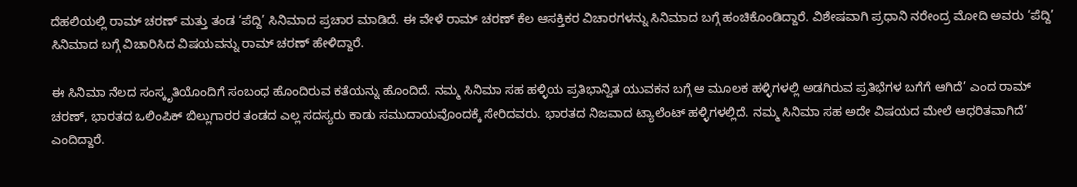ದೆಹಲಿಯಲ್ಲಿ ರಾಮ್ ಚರಣ್ ಮತ್ತು ತಂಡ ‘ಪೆದ್ದಿ’ ಸಿನಿಮಾದ ಪ್ರಚಾರ ಮಾಡಿದೆ. ಈ ವೇಳೆ ರಾಮ್ ಚರಣ್ ಕೆಲ ಆಸಕ್ತಿಕರ ವಿಚಾರಗಳನ್ನು ಸಿನಿಮಾದ ಬಗ್ಗೆ ಹಂಚಿಕೊಂಡಿದ್ದಾರೆ. ವಿಶೇಷವಾಗಿ ಪ್ರಧಾನಿ ನರೇಂದ್ರ ಮೋದಿ ಅವರು ‘ಪೆದ್ದಿ’ ಸಿನಿಮಾದ ಬಗ್ಗೆ ವಿಚಾರಿಸಿದ ವಿಷಯವನ್ನು ರಾಮ್ ಚರಣ್ ಹೇಳಿದ್ದಾರೆ.

ಈ ಸಿನಿಮಾ ನೆಲದ ಸಂಸ್ಕೃತಿಯೊಂದಿಗೆ ಸಂಬಂಧ ಹೊಂದಿರುವ ಕತೆಯನ್ನು ಹೊಂದಿದೆ. ನಮ್ಮ ಸಿನಿಮಾ ಸಹ ಹಳ್ಳಿಯ ಪ್ರತಿಭಾನ್ವಿತ ಯುವಕನ ಬಗ್ಗೆ ಆ ಮೂಲಕ ಹಳ್ಳಿಗಳಲ್ಲಿ ಅಡಗಿರುವ ಪ್ರತಿಭೆಗಳ ಬಗೆಗೆ ಆಗಿದೆ’ ಎಂದ ರಾಮ್ ಚರಣ್, ಭಾರತದ ಒಲಿಂಪಿಕ್ ಬಿಲ್ಲುಗಾರರ ತಂಡದ ಎಲ್ಲ ಸದಸ್ಯರು ಕಾಡು ಸಮುದಾಯವೊಂದಕ್ಕೆ ಸೇರಿದವರು. ಭಾರತದ ನಿಜವಾದ ಟ್ಯಾಲೆಂಟ್ ಹಳ್ಳಿಗಳಲ್ಲಿದೆ. ನಮ್ಮ ಸಿನಿಮಾ ಸಹ ಅದೇ ವಿಷಯದ ಮೇಲೆ ಆಧರಿತವಾಗಿದೆ’ ಎಂದಿದ್ದಾರೆ.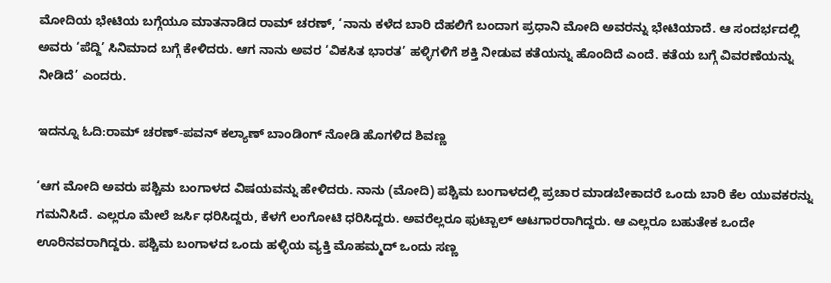ಮೋದಿಯ ಭೇಟಿಯ ಬಗ್ಗೆಯೂ ಮಾತನಾಡಿದ ರಾಮ್ ಚರಣ್, ‘ನಾನು ಕಳೆದ ಬಾರಿ ದೆಹಲಿಗೆ ಬಂದಾಗ ಪ್ರಧಾನಿ ಮೋದಿ ಅವರನ್ನು ಭೇಟಿಯಾದೆ. ಆ ಸಂದರ್ಭದಲ್ಲಿ ಅವರು ‘ಪೆದ್ದಿ’ ಸಿನಿಮಾದ ಬಗ್ಗೆ ಕೇಳಿದರು. ಆಗ ನಾನು ಅವರ ‘ವಿಕಸಿತ ಭಾರತ’ ಹಳ್ಳಿಗಳಿಗೆ ಶಕ್ತಿ ನೀಡುವ ಕತೆಯನ್ನು ಹೊಂದಿದೆ ಎಂದೆ. ಕತೆಯ ಬಗ್ಗೆ ವಿವರಣೆಯನ್ನು ನೀಡಿದೆ’ ಎಂದರು.

ಇದನ್ನೂ ಓದಿ:ರಾಮ್ ಚರಣ್-ಪವನ್ ಕಲ್ಯಾಣ್ ಬಾಂಡಿಂಗ್ ನೋಡಿ ಹೊಗಳಿದ ಶಿವಣ್ಣ

‘ಆಗ ಮೋದಿ ಅವರು ಪಶ್ಚಿಮ ಬಂಗಾಳದ ವಿಷಯವನ್ನು ಹೇಳಿದರು. ನಾನು (ಮೋದಿ) ಪಶ್ಚಿಮ ಬಂಗಾಳದಲ್ಲಿ ಪ್ರಚಾರ ಮಾಡಬೇಕಾದರೆ ಒಂದು ಬಾರಿ ಕೆಲ ಯುವಕರನ್ನು ಗಮನಿಸಿದೆ. ಎಲ್ಲರೂ ಮೇಲೆ ಜರ್ಸಿ ಧರಿಸಿದ್ದರು, ಕೆಳಗೆ ಲಂಗೋಟಿ ಧರಿಸಿದ್ದರು. ಅವರೆಲ್ಲರೂ ಫುಟ್ಬಾಲ್ ಆಟಗಾರರಾಗಿದ್ದರು. ಆ ಎಲ್ಲರೂ ಬಹುತೇಕ ಒಂದೇ ಊರಿನವರಾಗಿದ್ದರು. ಪಶ್ಚಿಮ ಬಂಗಾಳದ ಒಂದು ಹಳ್ಳಿಯ ವ್ಯಕ್ತಿ ಮೊಹಮ್ಮದ್ ಒಂದು ಸಣ್ಣ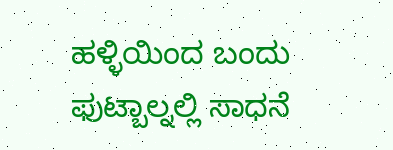ಹಳ್ಳಿಯಿಂದ ಬಂದು ಫುಟ್ಬಾಲ್ನಲ್ಲಿ ಸಾಧನೆ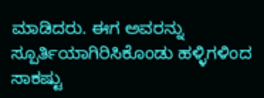ಮಾಡಿದರು. ಈಗ ಅವರನ್ನು ಸ್ಪೂರ್ತಿಯಾಗಿರಿಸಿಕೊಂಡು ಹಳ್ಳಿಗಳಿಂದ ಸಾಕಷ್ಟು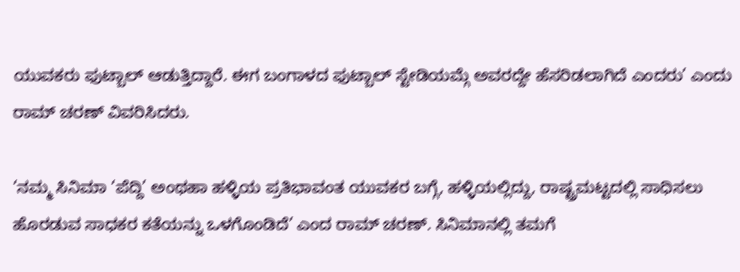ಯುವಕರು ಫುಟ್ಬಾಲ್ ಆಡುತ್ತಿದ್ದಾರೆ. ಈಗ ಬಂಗಾಳದ ಫುಟ್ಬಾಲ್ ಸ್ಟೇಡಿಯಮ್ಗೆ ಅವರದ್ದೇ ಹೆಸರಿಡಲಾಗಿದೆ ಎಂದರು’ ಎಂದು ರಾಮ್ ಚರಣ್ ವಿವರಿಸಿದರು.

‘ನಮ್ಮ ಸಿನಿಮಾ ‘ಪೆದ್ದಿ’ ಅಂಥಹಾ ಹಳ್ಳಿಯ ಪ್ರತಿಭಾವಂತ ಯುವಕರ ಬಗ್ಗೆ, ಹಳ್ಳಿಯಲ್ಲಿದ್ದು, ರಾಷ್ಟ್ರಮಟ್ಟದಲ್ಲಿ ಸಾಧಿಸಲು ಹೊರಡುವ ಸಾಧಕರ ಕತೆಯನ್ನು ಒಳಗೊಂಡಿದೆ’ ಎಂದ ರಾಮ್ ಚರಣ್. ಸಿನಿಮಾನಲ್ಲಿ ತಮಗೆ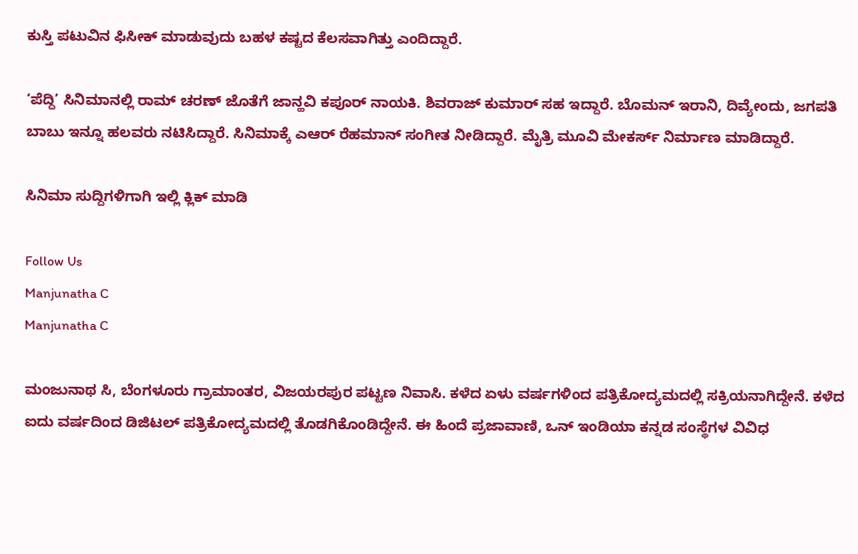ಕುಸ್ತಿ ಪಟುವಿನ ಫಿಸೀಕ್ ಮಾಡುವುದು ಬಹಳ ಕಷ್ಟದ ಕೆಲಸವಾಗಿತ್ತು ಎಂದಿದ್ದಾರೆ.

‘ಪೆದ್ದಿ’ ಸಿನಿಮಾನಲ್ಲಿ ರಾಮ್ ಚರಣ್ ಜೊತೆಗೆ ಜಾನ್ಹವಿ ಕಪೂರ್ ನಾಯಕಿ. ಶಿವರಾಜ್ ಕುಮಾರ್ ಸಹ ಇದ್ದಾರೆ. ಬೊಮನ್ ಇರಾನಿ, ದಿವ್ಯೇಂದು, ಜಗಪತಿ ಬಾಬು ಇನ್ನೂ ಹಲವರು ನಟಿಸಿದ್ದಾರೆ. ಸಿನಿಮಾಕ್ಕೆ ಎಆರ್ ರೆಹಮಾನ್ ಸಂಗೀತ ನೀಡಿದ್ದಾರೆ. ಮೈತ್ರಿ ಮೂವಿ ಮೇಕರ್ಸ್ ನಿರ್ಮಾಣ ಮಾಡಿದ್ದಾರೆ.

ಸಿನಿಮಾ ಸುದ್ದಿಗಳಿಗಾಗಿ ಇಲ್ಲಿ ಕ್ಲಿಕ್ ಮಾಡಿ

Follow Us
Manjunatha C
Manjunatha C

ಮಂಜುನಾಥ ಸಿ, ಬೆಂಗಳೂರು ಗ್ರಾಮಾಂತರ, ವಿಜಯರಪುರ ಪಟ್ಟಣ ನಿವಾಸಿ. ಕಳೆದ ಏಳು ವರ್ಷಗಳಿಂದ ಪತ್ರಿಕೋದ್ಯಮದಲ್ಲಿ ಸಕ್ರಿಯನಾಗಿದ್ದೇನೆ. ಕಳೆದ ಐದು ವರ್ಷದಿಂದ ಡಿಜಿಟಲ್ ಪತ್ರಿಕೋದ್ಯಮದಲ್ಲಿ ತೊಡಗಿಕೊಂಡಿದ್ದೇನೆ. ಈ ಹಿಂದೆ ಪ್ರಜಾವಾಣಿ, ಒನ್ ಇಂಡಿಯಾ ಕನ್ನಡ ಸಂಸ್ಥೆಗಳ ವಿವಿಧ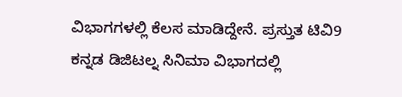ವಿಭಾಗಗಳಲ್ಲಿ ಕೆಲಸ ಮಾಡಿದ್ದೇನೆ. ಪ್ರಸ್ತುತ ಟಿವಿ9 ಕನ್ನಡ ಡಿಜಿಟಲ್ನ ಸಿನಿಮಾ ವಿಭಾಗದಲ್ಲಿ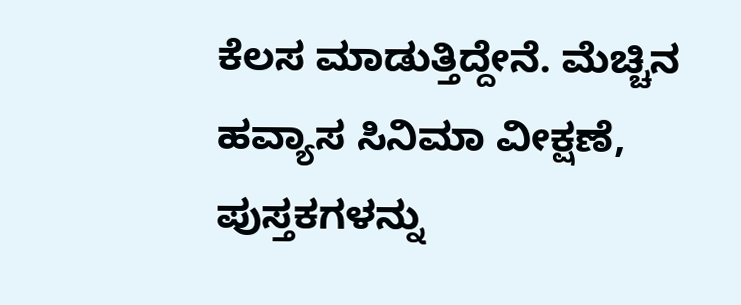ಕೆಲಸ ಮಾಡುತ್ತಿದ್ದೇನೆ. ಮೆಚ್ಚಿನ ಹವ್ಯಾಸ ಸಿನಿಮಾ ವೀಕ್ಷಣೆ, ಪುಸ್ತಕಗಳನ್ನು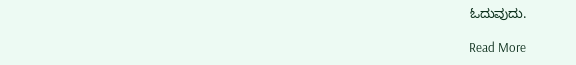ಓದುವುದು.

Read More